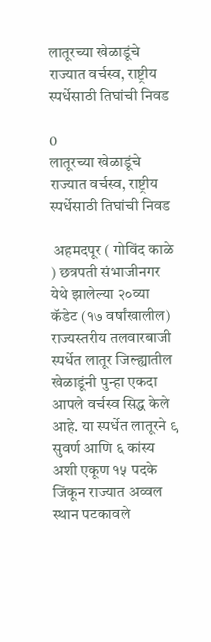लातूरच्या खेळाडूंचे राज्यात वर्चस्व, राष्ट्रीय स्पर्धेसाठी तिघांची निवड

0
लातूरच्या खेळाडूंचे राज्यात वर्चस्व, राष्ट्रीय स्पर्धेसाठी तिघांची निवड

 अहमदपूर ( गोविंद काळे ) छत्रपती संभाजीनगर येथे झालेल्या २०व्या कॅडेट (१७ वर्षांखालील) राज्यस्तरीय तलवारबाजी स्पर्धेत लातूर जिल्ह्यातील खेळाडूंनी पुन्हा एकदा आपले वर्चस्व सिद्ध केले आहे. या स्पर्धेत लातूरने ९ सुवर्ण आणि ६ कांस्य अशी एकूण १५ पदके जिंकून राज्यात अव्वल स्थान पटकावले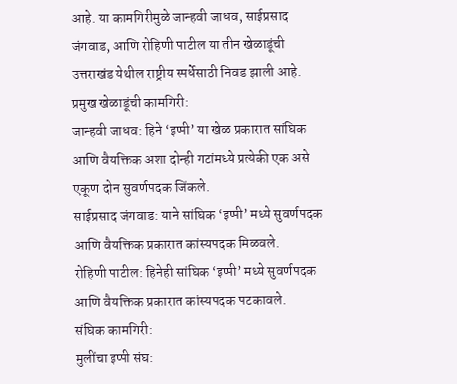आहे. या कामगिरीमुळे जान्हवी जाधव, साईप्रसाद जंगवाड, आणि रोहिणी पाटील या तीन खेळाडूंची उत्तराखंड येथील राष्ट्रीय स्पर्धेसाठी निवड झाली आहे.
प्रमुख खेळाडूंची कामगिरी:
जान्हवी जाधव: हिने ‘इप्पी’ या खेळ प्रकारात सांघिक आणि वैयक्तिक अशा दोन्ही गटांमध्ये प्रत्येकी एक असे एकूण दोन सुवर्णपदक जिंकले.
साईप्रसाद जंगवाड: याने सांघिक ‘इप्पी’ मध्ये सुवर्णपदक आणि वैयक्तिक प्रकारात कांस्यपदक मिळवले.
रोहिणी पाटील: हिनेही सांघिक ‘इप्पी’ मध्ये सुवर्णपदक आणि वैयक्तिक प्रकारात कांस्यपदक पटकावले.
संघिक कामगिरी:
मुलींचा इप्पी संघ: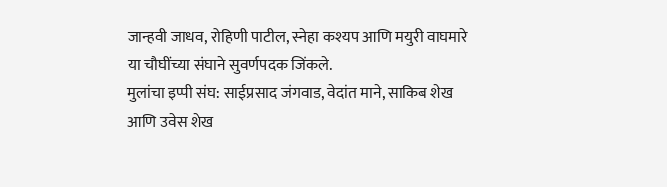जान्हवी जाधव, रोहिणी पाटील, स्नेहा कश्यप आणि मयुरी वाघमारे या चौघींच्या संघाने सुवर्णपदक जिंकले.
मुलांचा इप्पी संघ: साईप्रसाद जंगवाड, वेदांत माने, साकिब शेख आणि उवेस शेख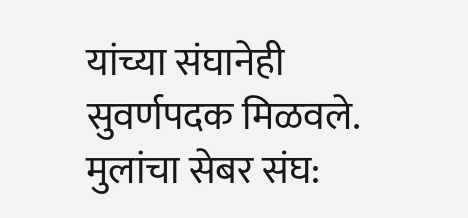यांच्या संघानेही सुवर्णपदक मिळवले.
मुलांचा सेबर संघ: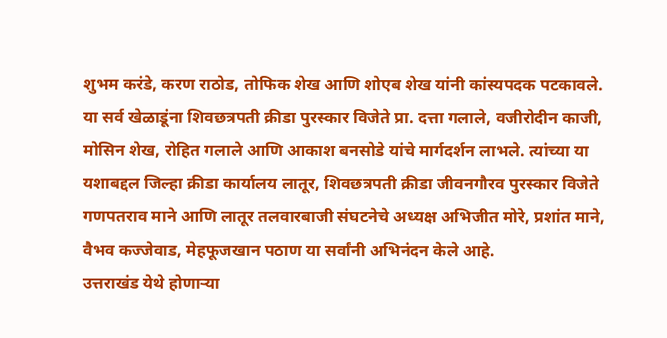शुभम करंडे, करण राठोड, तोफिक शेख आणि शोएब शेख यांनी कांस्यपदक पटकावले.
या सर्व खेळाडूंना शिवछत्रपती क्रीडा पुरस्कार विजेते प्रा. दत्ता गलाले, वजीरोदीन काजी, मोसिन शेख, रोहित गलाले आणि आकाश बनसोडे यांचे मार्गदर्शन लाभले. त्यांच्या या यशाबद्दल जिल्हा क्रीडा कार्यालय लातूर, शिवछत्रपती क्रीडा जीवनगौरव पुरस्कार विजेते गणपतराव माने आणि लातूर तलवारबाजी संघटनेचे अध्यक्ष अभिजीत मोरे, प्रशांत माने, वैभव कज्जेवाड, मेहफूजखान पठाण या सर्वांनी अभिनंदन केले आहे.
उत्तराखंड येथे होणाऱ्या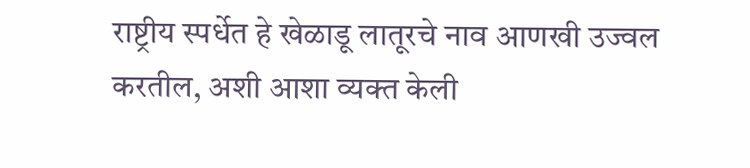राष्ट्रीय स्पर्धेत हे खेळाडू लातूरचे नाव आणखी उज्वल करतील, अशी आशा व्यक्त केली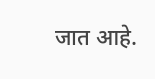जात आहे.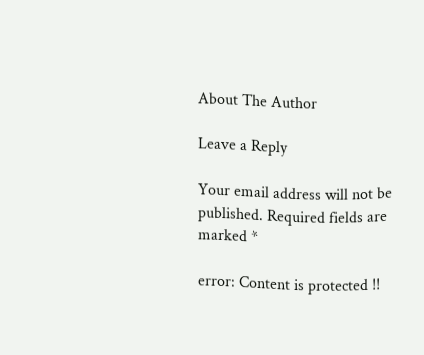About The Author

Leave a Reply

Your email address will not be published. Required fields are marked *

error: Content is protected !!